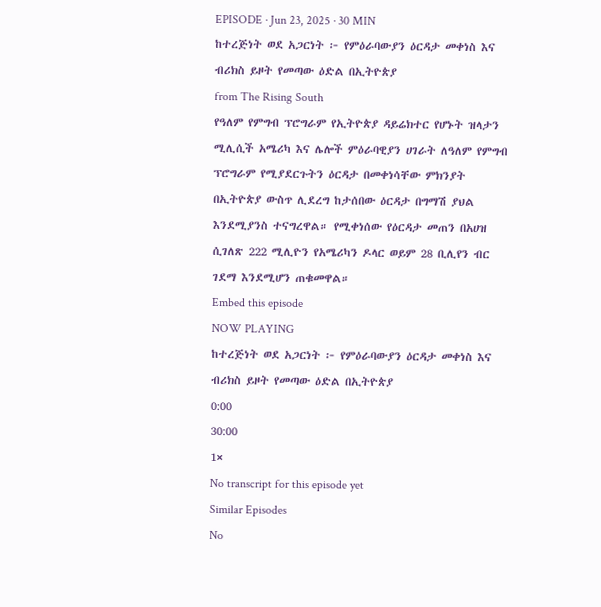EPISODE · Jun 23, 2025 · 30 MIN
ከተረጅነት ወደ አጋርነት ፦ የምዕራባውያን ዕርዳታ መቀነስ እና ብሪክስ ይዞት የመጣው ዕድል በኢትዮጵያ
from The Rising South
የዓለም የምግብ ፕሮግራም የኢትዮጵያ ዳይሬክተር የሆኑት ዝላታን ሚሊሲች አሜሪካ እና ሌሎች ምዕራባዊያን ሀገራት ለዓለም የምግብ ፕሮግራም የሚያደርጉትን ዕርዳታ በመቀነሳቸው ምክንያት በኢትዮጵያ ውስጥ ሊደረግ ከታሰበው ዕርዳታ በግማሽ ያህል እንደሚያንስ ተናግረዋል። የሚቀነሰው የዕርዳታ መጠን በአሀዝ ሲገለጽ 222 ሚሊዮን የአሜሪካን ዶላር ወይም 28 ቢሊየን ብር ገደማ እንደሚሆን ጠቁመዋል።
Embed this episode
NOW PLAYING
ከተረጅነት ወደ አጋርነት ፦ የምዕራባውያን ዕርዳታ መቀነስ እና ብሪክስ ይዞት የመጣው ዕድል በኢትዮጵያ
0:00
30:00
1×
No transcript for this episode yet
Similar Episodes
No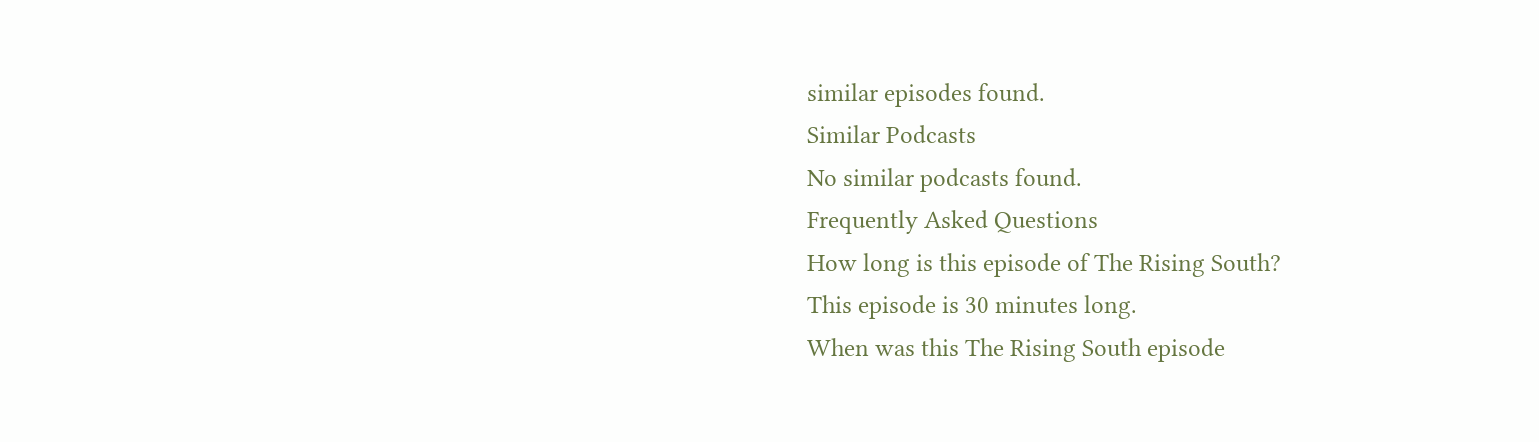similar episodes found.
Similar Podcasts
No similar podcasts found.
Frequently Asked Questions
How long is this episode of The Rising South?
This episode is 30 minutes long.
When was this The Rising South episode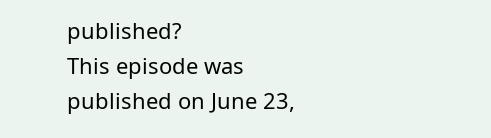published?
This episode was published on June 23,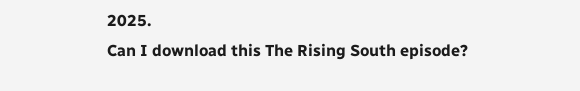2025.
Can I download this The Rising South episode?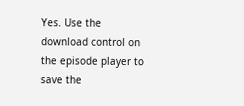Yes. Use the download control on the episode player to save the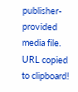publisher-provided media file.
URL copied to clipboard!